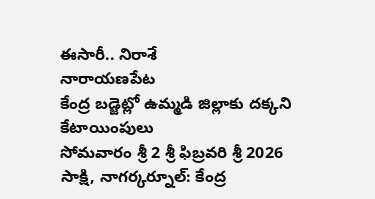ఈసారీ.. నిరాశే
నారాయణపేట
కేంద్ర బడ్జెట్లో ఉమ్మడి జిల్లాకు దక్కని కేటాయింపులు
సోమవారం శ్రీ 2 శ్రీ ఫిబ్రవరి శ్రీ 2026
సాక్షి, నాగర్కర్నూల్: కేంద్ర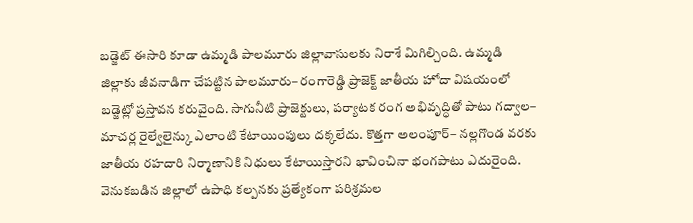బడ్జెట్ ఈసారి కూడా ఉమ్మడి పాలమూరు జిల్లావాసులకు నిరాశే మిగిల్చింది. ఉమ్మడి జిల్లాకు జీవనాడిగా చేపట్టిన పాలమూరు– రంగారెడ్డి ప్రాజెక్ట్ జాతీయ హోదా విషయంలో బడ్జెట్లో ప్రస్తావన కరువైంది. సాగునీటి ప్రాజెక్టులు, పర్యాటక రంగ అభివృద్ధితో పాటు గద్వాల– మాచర్ల రైల్వేలైన్కు ఎలాంటి కేటాయింపులు దక్కలేదు. కొత్తగా అలంపూర్– నల్లగొండ వరకు జాతీయ రహదారి నిర్మాణానికి నిధులు కేటాయిస్తారని భావించినా భంగపాటు ఎదురైంది. వెనుకబడిన జిల్లాలో ఉపాధి కల్పనకు ప్రత్యేకంగా పరిశ్రమల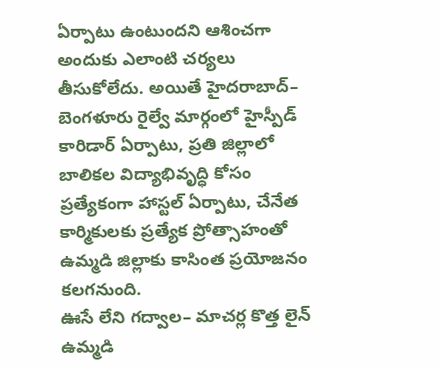ఏర్పాటు ఉంటుందని ఆశించగా అందుకు ఎలాంటి చర్యలు తీసుకోలేదు. అయితే హైదరాబాద్– బెంగళూరు రైల్వే మార్గంలో హైస్పీడ్ కారిడార్ ఏర్పాటు, ప్రతి జిల్లాలో బాలికల విద్యాభివృద్ధి కోసం ప్రత్యేకంగా హాస్టల్ ఏర్పాటు, చేనేత కార్మికులకు ప్రత్యేక ప్రోత్సాహంతో ఉమ్మడి జిల్లాకు కాసింత ప్రయోజనం కలగనుంది.
ఊసే లేని గద్వాల– మాచర్ల కొత్త లైన్
ఉమ్మడి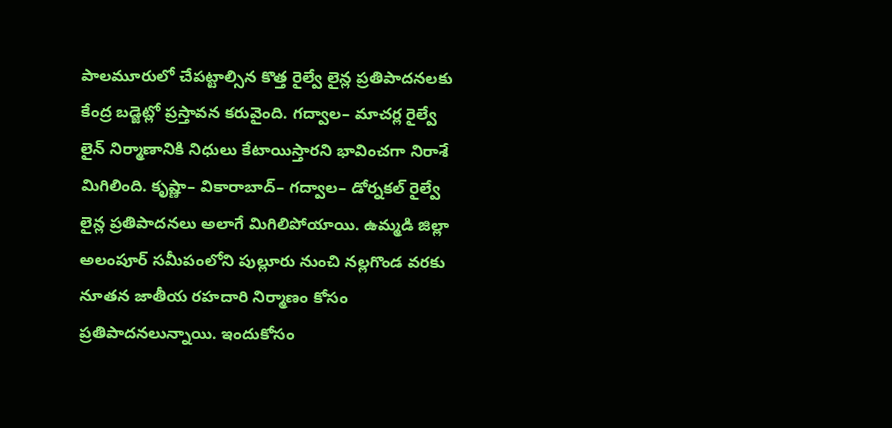పాలమూరులో చేపట్టాల్సిన కొత్త రైల్వే లైన్ల ప్రతిపాదనలకు కేంద్ర బడ్జెట్లో ప్రస్తావన కరువైంది. గద్వాల– మాచర్ల రైల్వే లైన్ నిర్మాణానికి నిధులు కేటాయిస్తారని భావించగా నిరాశే మిగిలింది. కృష్ణా– వికారాబాద్– గద్వాల– డోర్నకల్ రైల్వే లైన్ల ప్రతిపాదనలు అలాగే మిగిలిపోయాయి. ఉమ్మడి జిల్లా అలంపూర్ సమీపంలోని పుల్లూరు నుంచి నల్లగొండ వరకు నూతన జాతీయ రహదారి నిర్మాణం కోసం ప్రతిపాదనలున్నాయి. ఇందుకోసం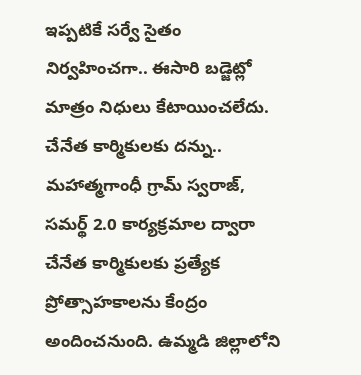ఇప్పటికే సర్వే సైతం నిర్వహించగా.. ఈసారి బడ్జెట్లో మాత్రం నిధులు కేటాయించలేదు.
చేనేత కార్మికులకు దన్ను..
మహాత్మగాంధీ గ్రామ్ స్వరాజ్, సమర్థ్ 2.0 కార్యక్రమాల ద్వారా చేనేత కార్మికులకు ప్రత్యేక ప్రోత్సాహకాలను కేంద్రం అందించనుంది. ఉమ్మడి జిల్లాలోని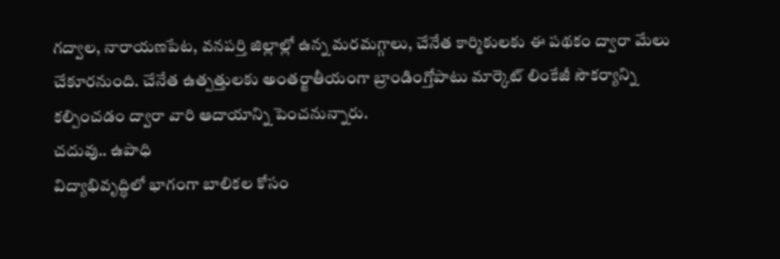గద్వాల, నారాయణపేట, వనపర్తి జిల్లాల్లో ఉన్న మరమగ్గాలు, చేనేత కార్మికులకు ఈ పథకం ద్వారా మేలు చేకూరనుంది. చేనేత ఉత్పత్తులకు అంతర్జాతీయంగా బ్రాండింగ్తోపాటు మార్కెట్ లింకేజీ సౌకర్యాన్ని కల్పించడం ద్వారా వారి ఆదాయాన్ని పెంచనున్నారు.
చదువు.. ఉపాధి
విద్యాభివృద్ధిలో భాగంగా బాలికల కోసం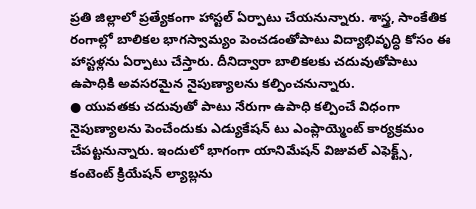ప్రతి జిల్లాలో ప్రత్యేకంగా హాస్టల్ ఏర్పాటు చేయనున్నారు. శాస్త్ర, సాంకేతిక రంగాల్లో బాలికల భాగస్వామ్యం పెంచడంతోపాటు విద్యాభివృద్ధి కోసం ఈ హాస్టళ్లను ఏర్పాటు చేస్తారు. దీనిద్వారా బాలికలకు చదువుతోపాటు ఉపాధికి అవసరమైన నైపుణ్యాలను కల్పించనున్నారు.
● యువతకు చదువుతో పాటు నేరుగా ఉపాధి కల్పించే విధంగా నైపుణ్యాలను పెంచేందుకు ఎడ్యుకేషన్ టు ఎంప్లాయ్మెంట్ కార్యక్రమం చేపట్టనున్నారు. ఇందులో భాగంగా యానిమేషన్ విజువల్ ఎఫెక్ట్స్, కంటెంట్ క్రియేషన్ ల్యాబ్లను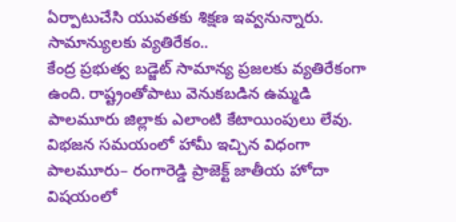ఏర్పాటుచేసి యువతకు శిక్షణ ఇవ్వనున్నారు.
సామాన్యులకు వ్యతిరేకం..
కేంద్ర ప్రభుత్వ బడ్జెట్ సామాన్య ప్రజలకు వ్యతిరేకంగా ఉంది. రాష్ట్రంతోపాటు వెనుకబడిన ఉమ్మడి పాలమూరు జిల్లాకు ఎలాంటి కేటాయింపులు లేవు. విభజన సమయంలో హామీ ఇచ్చిన విధంగా పాలమూరు– రంగారెడ్డి ప్రాజెక్ట్ జాతీయ హోదా విషయంలో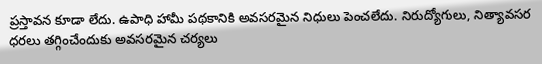ప్రస్తావన కూడా లేదు. ఉపాధి హామీ పథకానికి అవసరమైన నిధులు పెంచలేదు. నిరుద్యోగులు, నిత్యావసర ధరలు తగ్గించేందుకు అవసరమైన చర్యలు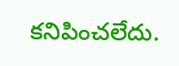కనిపించలేదు.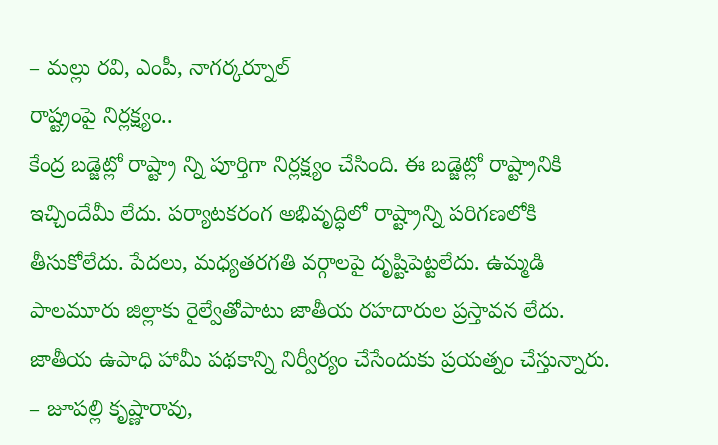– మల్లు రవి, ఎంపీ, నాగర్కర్నూల్
రాష్ట్రంపై నిర్లక్ష్యం..
కేంద్ర బడ్జెట్లో రాష్ట్రా న్ని పూర్తిగా నిర్లక్ష్యం చేసింది. ఈ బడ్జెట్లో రాష్ట్రానికి ఇచ్చిందేమీ లేదు. పర్యాటకరంగ అభివృద్ధిలో రాష్ట్రాన్ని పరిగణలోకి తీసుకోలేదు. పేదలు, మధ్యతరగతి వర్గాలపై దృష్టిపెట్టలేదు. ఉమ్మడి పాలమూరు జిల్లాకు రైల్వేతోపాటు జాతీయ రహదారుల ప్రస్తావన లేదు. జాతీయ ఉపాధి హామీ పథకాన్ని నిర్వీర్యం చేసేందుకు ప్రయత్నం చేస్తున్నారు.
– జూపల్లి కృష్ణారావు,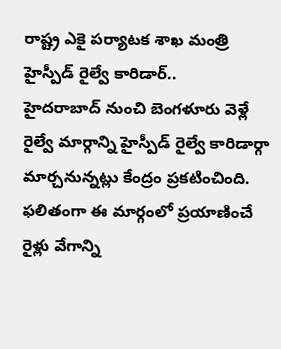రాష్ట్ర ఎకై పర్యాటక శాఖ మంత్రి
హైస్పీడ్ రైల్వే కారిడార్..
హైదరాబాద్ నుంచి బెంగళూరు వెళ్లే రైల్వే మార్గాన్ని హైస్పీడ్ రైల్వే కారిడార్గా మార్చనున్నట్లు కేంద్రం ప్రకటించింది. ఫలితంగా ఈ మార్గంలో ప్రయాణించే రైళ్లు వేగాన్ని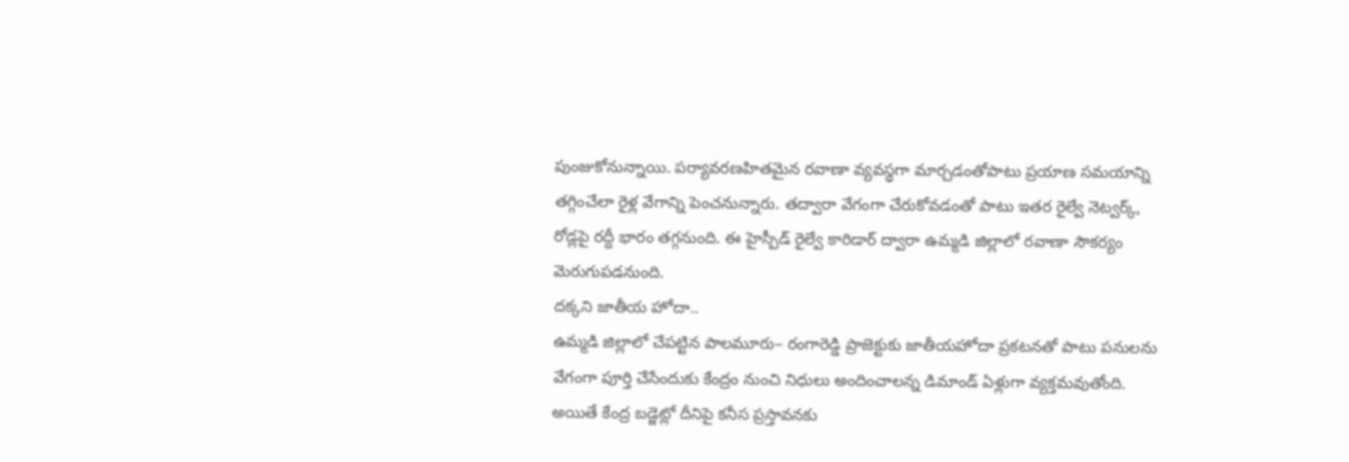పుంజుకోనున్నాయి. పర్యావరణహితమైన రవాణా వ్యవస్థగా మార్చడంతోపాటు ప్రయాణ సమయాన్ని తగ్గించేలా రైళ్ల వేగాన్ని పెంచనున్నారు. తద్వారా వేగంగా చేరుకోవడంతో పాటు ఇతర రైల్వే నెట్వర్క్, రోడ్లపై రద్దీ భారం తగ్గనుంది. ఈ హైస్పీడ్ రైల్వే కారిడార్ ద్వారా ఉమ్మడి జిల్లాలో రవాణా సౌకర్యం మెరుగుపడనుంది.
దక్కని జాతీయ హోదా..
ఉమ్మడి జిల్లాలో చేపట్టిన పాలమూరు– రంగారెడ్డి ప్రాజెక్టుకు జాతీయహోదా ప్రకటనతో పాటు పనులను వేగంగా పూర్తి చేసేందుకు కేంద్రం నుంచి నిధులు అందించాలన్న డిమాండ్ ఏళ్లుగా వ్యక్తమవుతోంది. అయితే కేంద్ర బడ్జెట్లో దీనిపై కనీస ప్రస్తావనకు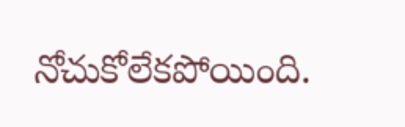నోచుకోలేకపోయింది.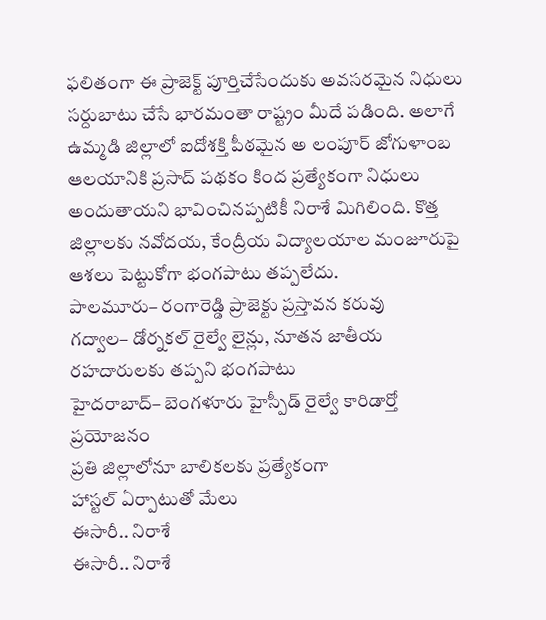ఫలితంగా ఈ ప్రాజెక్ట్ పూర్తిచేసేందుకు అవసరమైన నిధులు సర్దుబాటు చేసే భారమంతా రాష్ట్రం మీదే పడింది. అలాగే ఉమ్మడి జిల్లాలో ఐదోశక్తి పీఠమైన అ లంపూర్ జోగుళాంబ ఆలయానికి ప్రసాద్ పథకం కింద ప్రత్యేకంగా నిధులు అందుతాయని భావించినప్పటికీ నిరాశే మిగిలింది. కొత్త జిల్లాలకు నవోదయ, కేంద్రీయ విద్యాలయాల మంజూరుపై ఆశలు పెట్టుకోగా భంగపాటు తప్పలేదు.
పాలమూరు– రంగారెడ్డి ప్రాజెక్టు ప్రస్తావన కరువు
గద్వాల– డోర్నకల్ రైల్వే లైన్లు, నూతన జాతీయ రహదారులకు తప్పని భంగపాటు
హైదరాబాద్– బెంగళూరు హైస్పీడ్ రైల్వే కారిడార్తో ప్రయోజనం
ప్రతి జిల్లాలోనూ బాలికలకు ప్రత్యేకంగా
హాస్టల్ ఏర్పాటుతో మేలు
ఈసారీ.. నిరాశే
ఈసారీ.. నిరాశే